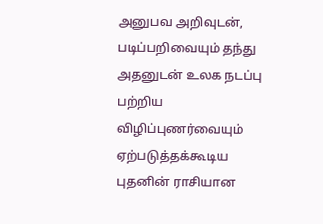அனுபவ அறிவுடன், படிப்பறிவையும் தந்து அதனுடன் உலக நடப்பு பற்றிய விழிப்புணர்வையும் ஏற்படுத்தக்கூடிய புதனின் ராசியான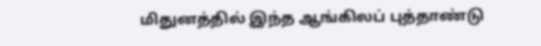மிதுனத்தில் இந்த ஆங்கிலப் புத்தாண்டு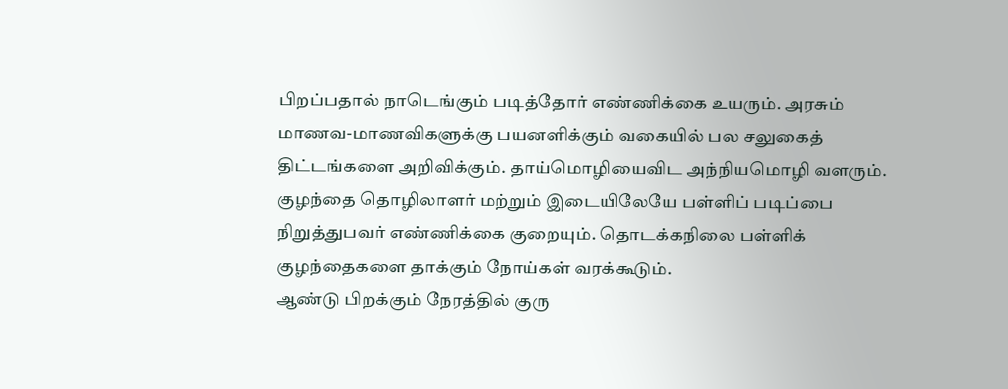பிறப்பதால் நாடெங்கும் படித்தோர் எண்ணிக்கை உயரும். அரசும் மாணவ-மாணவிகளுக்கு பயனளிக்கும் வகையில் பல சலுகைத் திட்டங்களை அறிவிக்கும். தாய்மொழியைவிட அந்நியமொழி வளரும். குழந்தை தொழிலாளர் மற்றும் இடையிலேயே பள்ளிப் படிப்பை நிறுத்துபவர் எண்ணிக்கை குறையும். தொடக்கநிலை பள்ளிக் குழந்தைகளை தாக்கும் நோய்கள் வரக்கூடும்.
ஆண்டு பிறக்கும் நேரத்தில் குரு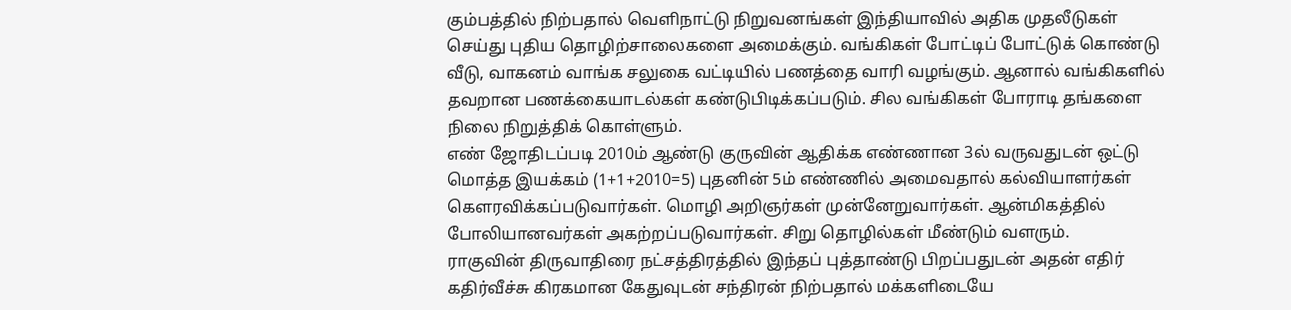கும்பத்தில் நிற்பதால் வெளிநாட்டு நிறுவனங்கள் இந்தியாவில் அதிக முதலீடுகள் செய்து புதிய தொழிற்சாலைகளை அமைக்கும். வங்கிகள் போட்டிப் போட்டுக் கொண்டு வீடு, வாகனம் வாங்க சலுகை வட்டியில் பணத்தை வாரி வழங்கும். ஆனால் வங்கிகளில் தவறான பணக்கையாடல்கள் கண்டுபிடிக்கப்படும். சில வங்கிகள் போராடி தங்களை நிலை நிறுத்திக் கொள்ளும்.
எண் ஜோதிடப்படி 2010ம் ஆண்டு குருவின் ஆதிக்க எண்ணான 3ல் வருவதுடன் ஒட்டு மொத்த இயக்கம் (1+1+2010=5) புதனின் 5ம் எண்ணில் அமைவதால் கல்வியாளர்கள் கௌரவிக்கப்படுவார்கள். மொழி அறிஞர்கள் முன்னேறுவார்கள். ஆன்மிகத்தில் போலியானவர்கள் அகற்றப்படுவார்கள். சிறு தொழில்கள் மீண்டும் வளரும்.
ராகுவின் திருவாதிரை நட்சத்திரத்தில் இந்தப் புத்தாண்டு பிறப்பதுடன் அதன் எதிர் கதிர்வீச்சு கிரகமான கேதுவுடன் சந்திரன் நிற்பதால் மக்களிடையே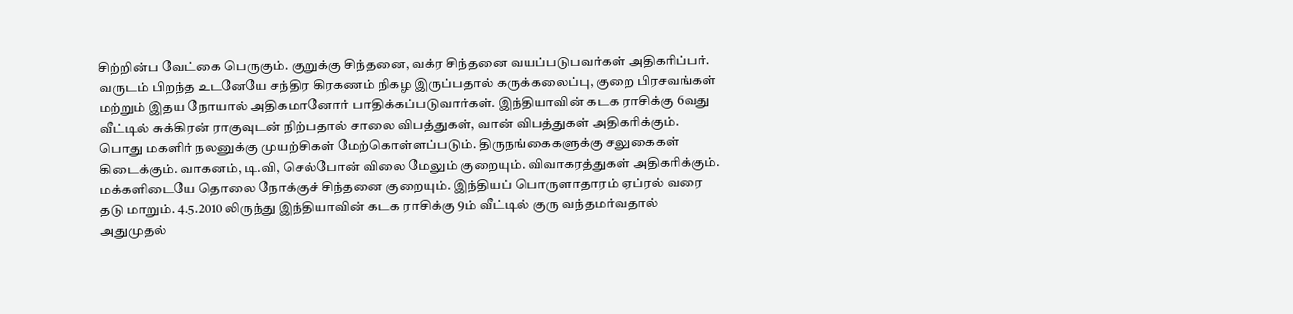சிற்றின்ப வேட்கை பெருகும். குறுக்கு சிந்தனை, வக்ர சிந்தனை வயப்படுபவர்கள் அதிகரிப்பர். வருடம் பிறந்த உடனேயே சந்திர கிரகணம் நிகழ இருப்பதால் கருக்கலைப்பு, குறை பிரசவங்கள் மற்றும் இதய நோயால் அதிகமானோர் பாதிக்கப்படுவார்கள். இந்தியாவின் கடக ராசிக்கு 6வது வீட்டில் சுக்கிரன் ராகுவுடன் நிற்பதால் சாலை விபத்துகள், வான் விபத்துகள் அதிகரிக்கும். பொது மகளிர் நலனுக்கு முயற்சிகள் மேற்கொள்ளப்படும். திருநங்கைகளுக்கு சலுகைகள் கிடைக்கும். வாகனம், டி.வி, செல்போன் விலை மேலும் குறையும். விவாகரத்துகள் அதிகரிக்கும். மக்களிடையே தொலை நோக்குச் சிந்தனை குறையும். இந்தியப் பொருளாதாரம் ஏப்ரல் வரை தடு மாறும். 4.5.2010 லிருந்து இந்தியாவின் கடக ராசிக்கு 9ம் வீட்டில் குரு வந்தமர்வதால் அதுமுதல்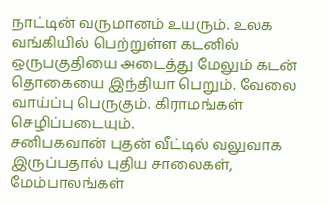நாட்டின் வருமானம் உயரும். உலக வங்கியில் பெற்றுள்ள கடனில் ஒருபகுதியை அடைத்து மேலும் கடன் தொகையை இந்தியா பெறும். வேலை வாய்ப்பு பெருகும். கிராமங்கள் செழிப்படையும்.
சனிபகவான் புதன் வீட்டில் வலுவாக இருப்பதால் புதிய சாலைகள், மேம்பாலங்கள்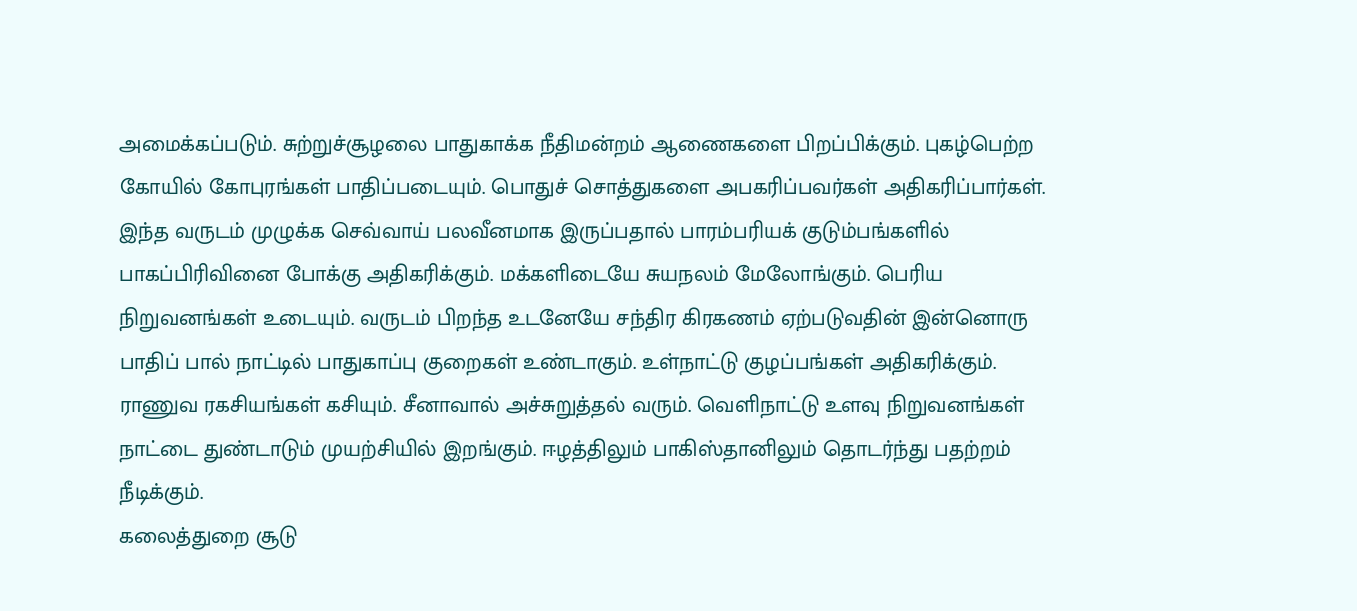அமைக்கப்படும். சுற்றுச்சூழலை பாதுகாக்க நீதிமன்றம் ஆணைகளை பிறப்பிக்கும். புகழ்பெற்ற கோயில் கோபுரங்கள் பாதிப்படையும். பொதுச் சொத்துகளை அபகரிப்பவர்கள் அதிகரிப்பார்கள்.
இந்த வருடம் முழுக்க செவ்வாய் பலவீனமாக இருப்பதால் பாரம்பரியக் குடும்பங்களில் பாகப்பிரிவினை போக்கு அதிகரிக்கும். மக்களிடையே சுயநலம் மேலோங்கும். பெரிய நிறுவனங்கள் உடையும். வருடம் பிறந்த உடனேயே சந்திர கிரகணம் ஏற்படுவதின் இன்னொரு பாதிப் பால் நாட்டில் பாதுகாப்பு குறைகள் உண்டாகும். உள்நாட்டு குழப்பங்கள் அதிகரிக்கும். ராணுவ ரகசியங்கள் கசியும். சீனாவால் அச்சுறுத்தல் வரும். வெளிநாட்டு உளவு நிறுவனங்கள் நாட்டை துண்டாடும் முயற்சியில் இறங்கும். ஈழத்திலும் பாகிஸ்தானிலும் தொடர்ந்து பதற்றம் நீடிக்கும்.
கலைத்துறை சூடு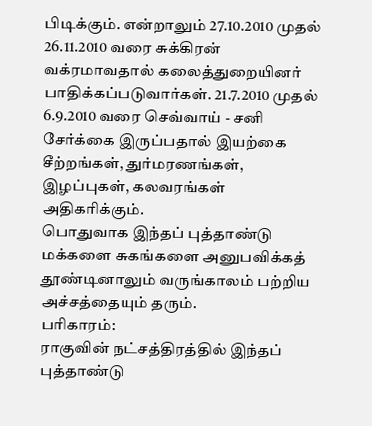பிடிக்கும். என்றாலும் 27.10.2010 முதல் 26.11.2010 வரை சுக்கிரன் வக்ரமாவதால் கலைத்துறையினர் பாதிக்கப்படுவார்கள். 21.7.2010 முதல் 6.9.2010 வரை செவ்வாய் - சனி சேர்க்கை இருப்பதால் இயற்கை சீற்றங்கள், துர்மரணங்கள், இழப்புகள், கலவரங்கள் அதிகரிக்கும்.
பொதுவாக இந்தப் புத்தாண்டு மக்களை சுகங்களை அனுபவிக்கத் தூண்டினாலும் வருங்காலம் பற்றிய அச்சத்தையும் தரும்.
பரிகாரம்:
ராகுவின் நட்சத்திரத்தில் இந்தப் புத்தாண்டு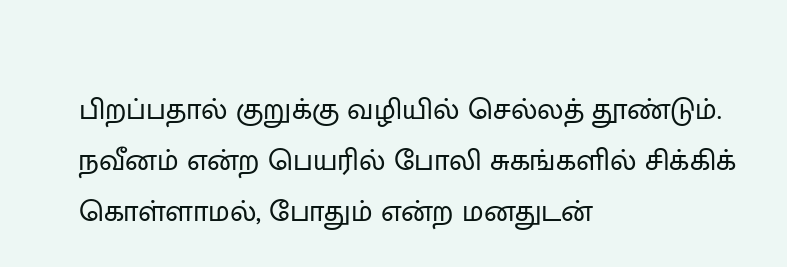பிறப்பதால் குறுக்கு வழியில் செல்லத் தூண்டும். நவீனம் என்ற பெயரில் போலி சுகங்களில் சிக்கிக் கொள்ளாமல், போதும் என்ற மனதுடன்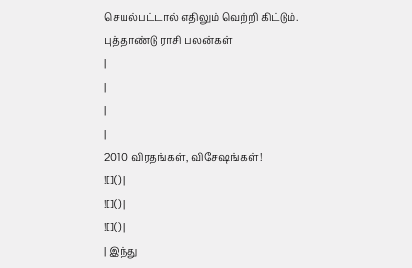செயல்பட்டால் எதிலும் வெற்றி கிட்டும்.
புத்தாண்டு ராசி பலன்கள்
|
|
|
|
2010 விரதங்கள், விசேஷங்கள்!
![]() |
![]() |
![]() |
| இந்து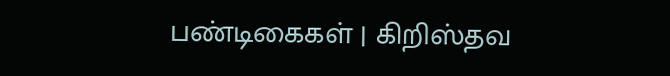பண்டிகைகள் | கிறிஸ்தவ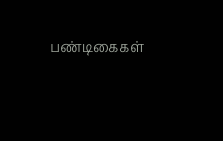பண்டிகைகள்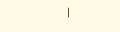|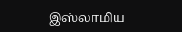இஸ்லாமிய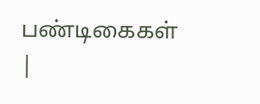பண்டிகைகள் |